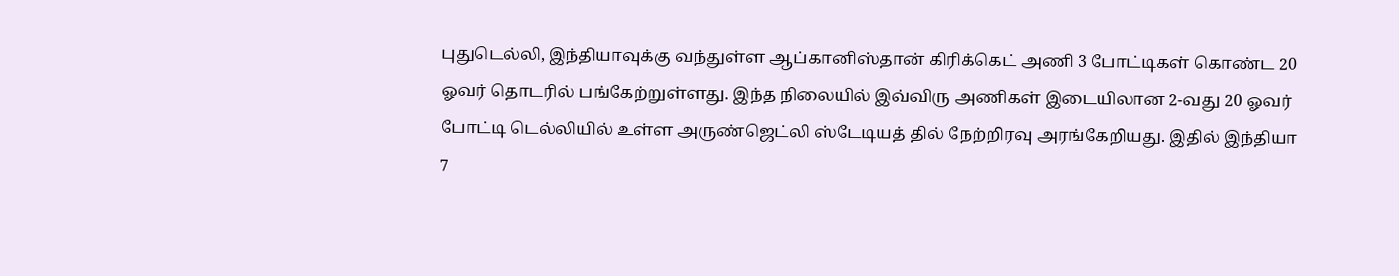புதுடெல்லி, இந்தியாவுக்கு வந்துள்ள ஆப்கானிஸ்தான் கிரிக்கெட் அணி 3 போட்டிகள் கொண்ட 20 ஓவர் தொடரில் பங்கேற்றுள்ளது. இந்த நிலையில் இவ்விரு அணிகள் இடையிலான 2-வது 20 ஓவர் போட்டி டெல்லியில் உள்ள அருண்ஜெட்லி ஸ்டேடியத் தில் நேற்றிரவு அரங்கேறியது. இதில் இந்தியா 7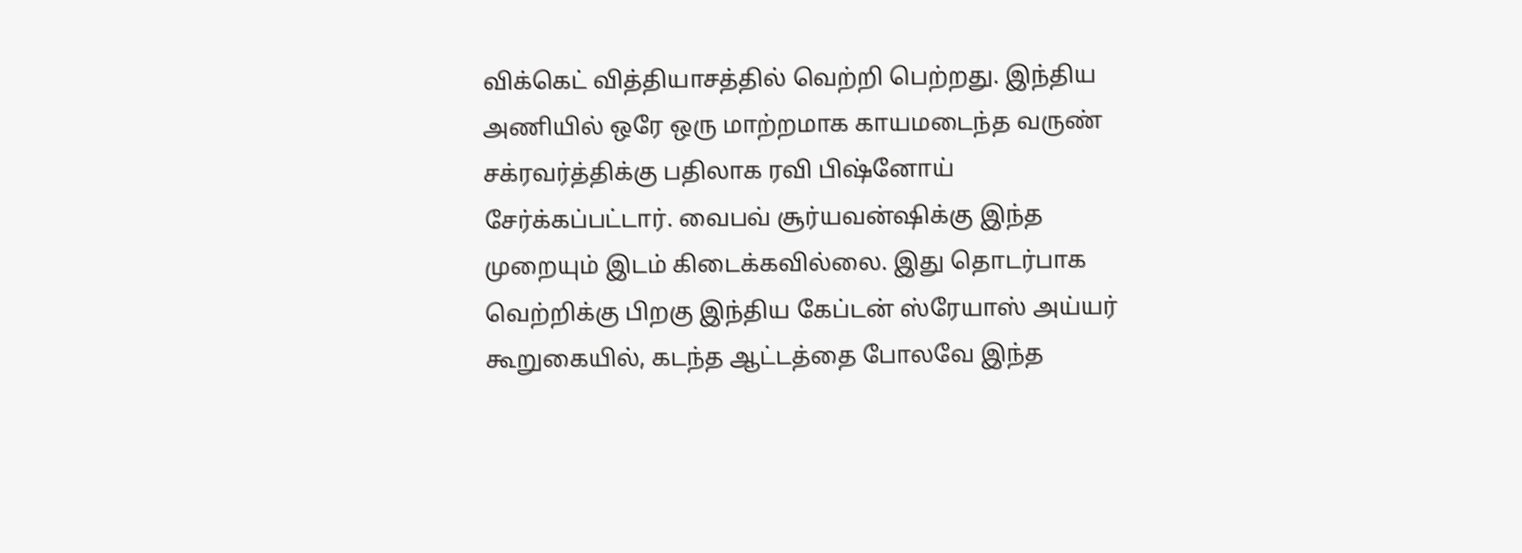விக்கெட் வித்தியாசத்தில் வெற்றி பெற்றது. இந்திய அணியில் ஒரே ஒரு மாற்றமாக காயமடைந்த வருண் சக்ரவர்த்திக்கு பதிலாக ரவி பிஷ்னோய் சேர்க்கப்பட்டார். வைபவ் சூர்யவன்ஷிக்கு இந்த முறையும் இடம் கிடைக்கவில்லை. இது தொடர்பாக வெற்றிக்கு பிறகு இந்திய கேப்டன் ஸ்ரேயாஸ் அய்யர் கூறுகையில், கடந்த ஆட்டத்தை போலவே இந்த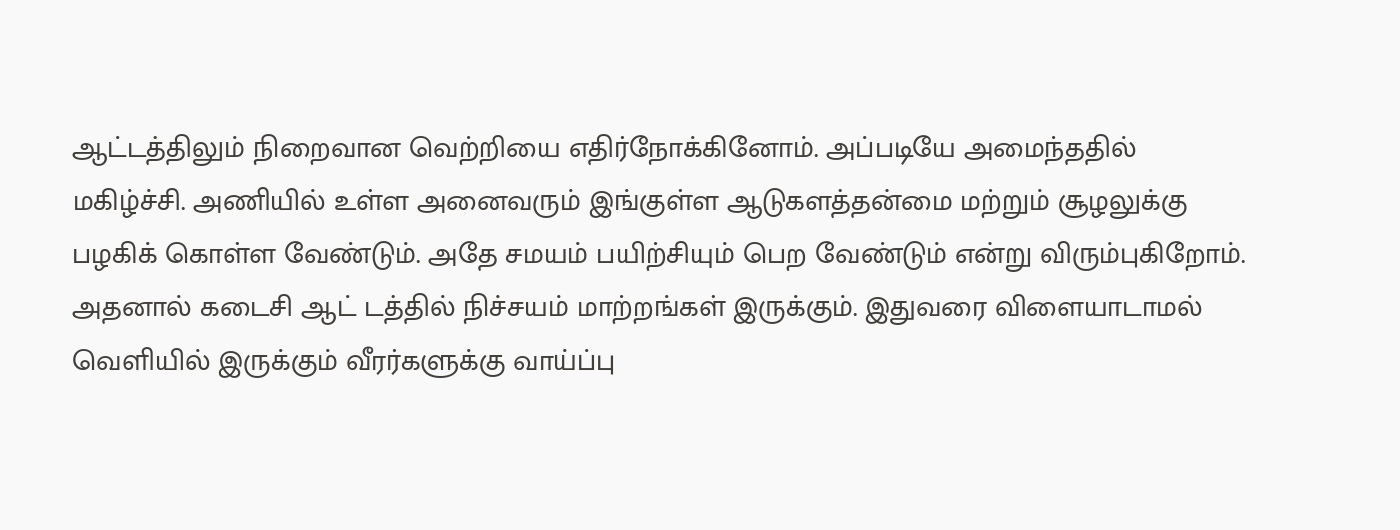ஆட்டத்திலும் நிறைவான வெற்றியை எதிர்நோக்கினோம். அப்படியே அமைந்ததில் மகிழ்ச்சி. அணியில் உள்ள அனைவரும் இங்குள்ள ஆடுகளத்தன்மை மற்றும் சூழலுக்கு பழகிக் கொள்ள வேண்டும். அதே சமயம் பயிற்சியும் பெற வேண்டும் என்று விரும்புகிறோம். அதனால் கடைசி ஆட் டத்தில் நிச்சயம் மாற்றங்கள் இருக்கும். இதுவரை விளையாடாமல் வெளியில் இருக்கும் வீரர்களுக்கு வாய்ப்பு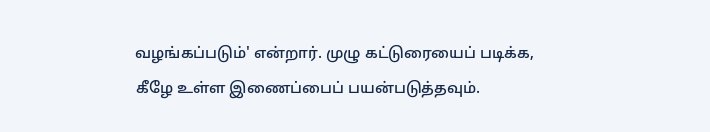வழங்கப்படும்' என்றார். முழு கட்டுரையைப் படிக்க, கீழே உள்ள இணைப்பைப் பயன்படுத்தவும்.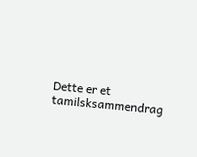Dette er et tamilsksammendrag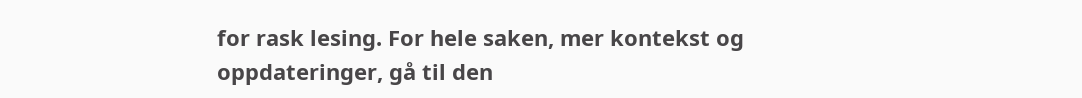for rask lesing. For hele saken, mer kontekst og oppdateringer, gå til den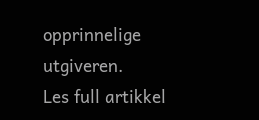opprinnelige utgiveren.
Les full artikkel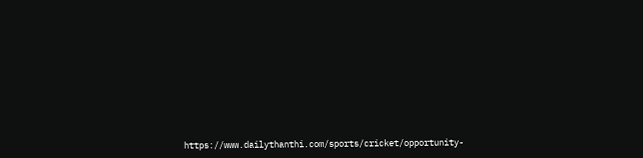https://www.dailythanthi.com/sports/cricket/opportunity-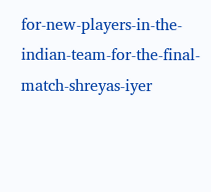for-new-players-in-the-indian-team-for-the-final-match-shreyas-iyer